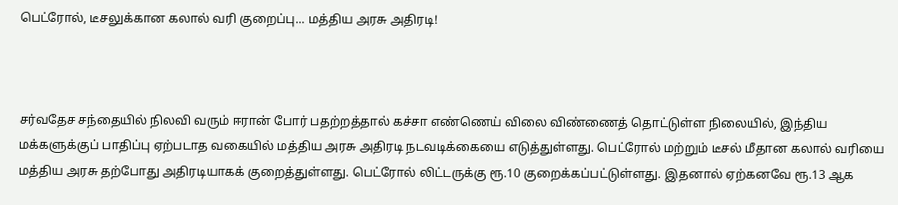பெட்ரோல், டீசலுக்கான கலால் வரி குறைப்பு... மத்திய அரசு அதிரடி!



சர்வதேச சந்தையில் நிலவி வரும் ஈரான் போர் பதற்றத்தால் கச்சா எண்ணெய் விலை விண்ணைத் தொட்டுள்ள நிலையில், இந்திய மக்களுக்குப் பாதிப்பு ஏற்படாத வகையில் மத்திய அரசு அதிரடி நடவடிக்கையை எடுத்துள்ளது. பெட்ரோல் மற்றும் டீசல் மீதான கலால் வரியை மத்திய அரசு தற்போது அதிரடியாகக் குறைத்துள்ளது. பெட்ரோல் லிட்டருக்கு ரூ.10 குறைக்கப்பட்டுள்ளது. இதனால் ஏற்கனவே ரூ.13 ஆக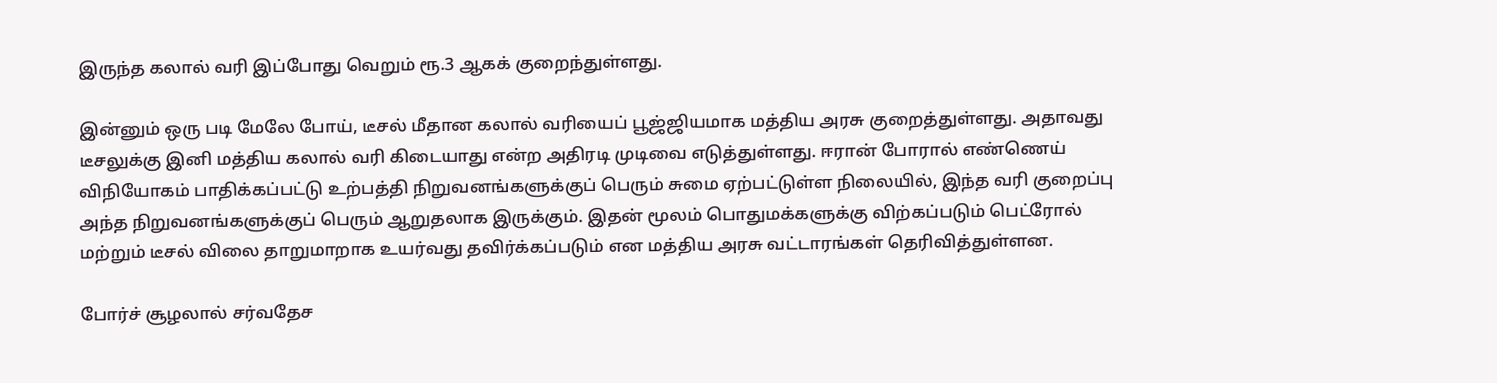இருந்த கலால் வரி இப்போது வெறும் ரூ.3 ஆகக் குறைந்துள்ளது.

இன்னும் ஒரு படி மேலே போய், டீசல் மீதான கலால் வரியைப் பூஜ்ஜியமாக மத்திய அரசு குறைத்துள்ளது. அதாவது டீசலுக்கு இனி மத்திய கலால் வரி கிடையாது என்ற அதிரடி முடிவை எடுத்துள்ளது. ஈரான் போரால் எண்ணெய் விநியோகம் பாதிக்கப்பட்டு உற்பத்தி நிறுவனங்களுக்குப் பெரும் சுமை ஏற்பட்டுள்ள நிலையில், இந்த வரி குறைப்பு அந்த நிறுவனங்களுக்குப் பெரும் ஆறுதலாக இருக்கும். இதன் மூலம் பொதுமக்களுக்கு விற்கப்படும் பெட்ரோல் மற்றும் டீசல் விலை தாறுமாறாக உயர்வது தவிர்க்கப்படும் என மத்திய அரசு வட்டாரங்கள் தெரிவித்துள்ளன.

போர்ச் சூழலால் சர்வதேச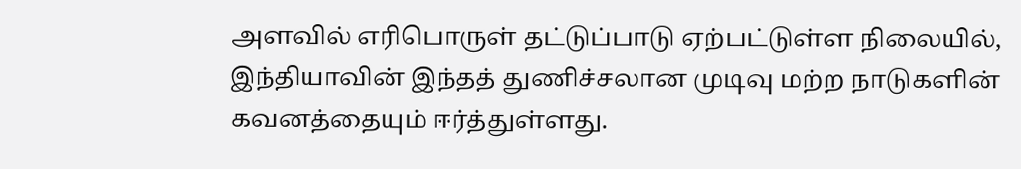அளவில் எரிபொருள் தட்டுப்பாடு ஏற்பட்டுள்ள நிலையில், இந்தியாவின் இந்தத் துணிச்சலான முடிவு மற்ற நாடுகளின் கவனத்தையும் ஈர்த்துள்ளது.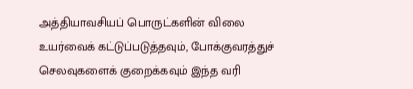அத்தியாவசியப் பொருட்களின் விலை உயர்வைக் கட்டுப்படுத்தவும், போக்குவரத்துச் செலவுகளைக் குறைக்கவும் இந்த வரி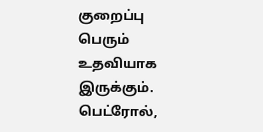குறைப்பு பெரும் உதவியாக இருக்கும். பெட்ரோல்,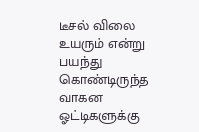டீசல் விலை உயரும் என்று பயந்து கொண்டிருந்த வாகன ஓட்டிகளுக்கு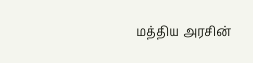மத்திய அரசின்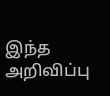இந்த அறிவிப்பு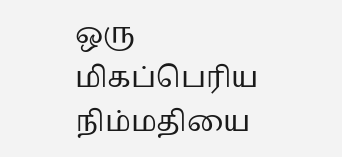ஒரு மிகப்பெரிய நிம்மதியை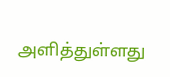அளித்துள்ளது